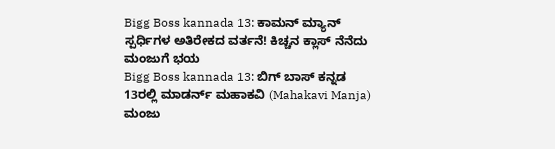Bigg Boss kannada 13: ಕಾಮನ್ ಮ್ಯಾನ್ ಸ್ಪರ್ಧಿಗಳ ಅತಿರೇಕದ ವರ್ತನೆ! ಕಿಚ್ಚನ ಕ್ಲಾಸ್ ನೆನೆದು ಮಂಜುಗೆ ಭಯ
Bigg Boss kannada 13: ಬಿಗ್ ಬಾಸ್ ಕನ್ನಡ 13ರಲ್ಲಿ ಮಾಡರ್ನ್ ಮಹಾಕವಿ (Mahakavi Manja) ಮಂಜು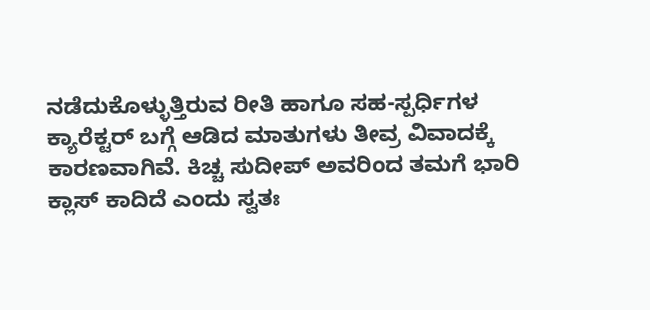ನಡೆದುಕೊಳ್ಳುತ್ತಿರುವ ರೀತಿ ಹಾಗೂ ಸಹ-ಸ್ಪರ್ಧಿಗಳ ಕ್ಯಾರೆಕ್ಟರ್ ಬಗ್ಗೆ ಆಡಿದ ಮಾತುಗಳು ತೀವ್ರ ವಿವಾದಕ್ಕೆ ಕಾರಣವಾಗಿವೆ. ಕಿಚ್ಚ ಸುದೀಪ್ ಅವರಿಂದ ತಮಗೆ ಭಾರಿ ಕ್ಲಾಸ್ ಕಾದಿದೆ ಎಂದು ಸ್ವತಃ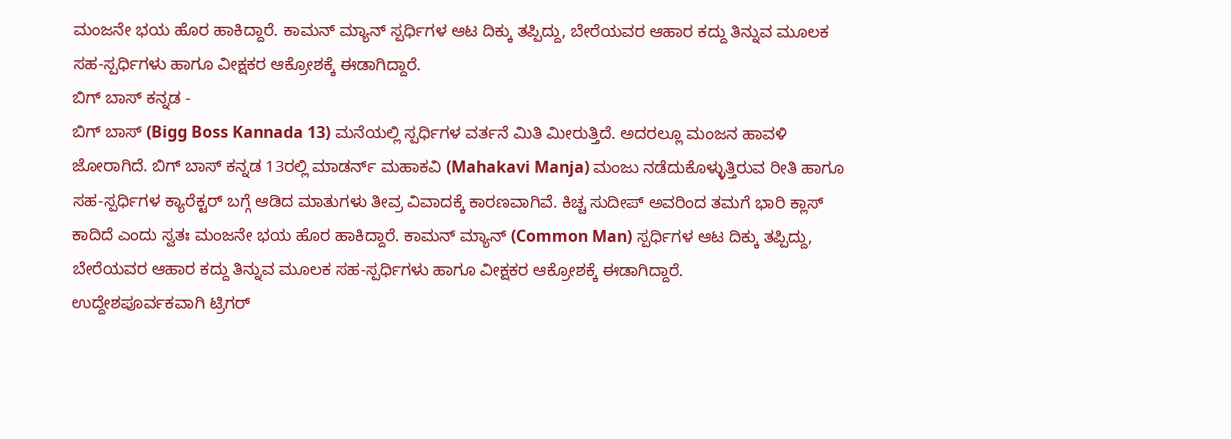ಮಂಜನೇ ಭಯ ಹೊರ ಹಾಕಿದ್ದಾರೆ. ಕಾಮನ್ ಮ್ಯಾನ್ ಸ್ಪರ್ಧಿಗಳ ಆಟ ದಿಕ್ಕು ತಪ್ಪಿದ್ದು, ಬೇರೆಯವರ ಆಹಾರ ಕದ್ದು ತಿನ್ನುವ ಮೂಲಕ ಸಹ-ಸ್ಪರ್ಧಿಗಳು ಹಾಗೂ ವೀಕ್ಷಕರ ಆಕ್ರೋಶಕ್ಕೆ ಈಡಾಗಿದ್ದಾರೆ.
ಬಿಗ್ ಬಾಸ್ ಕನ್ನಡ -
ಬಿಗ್ ಬಾಸ್ (Bigg Boss Kannada 13) ಮನೆಯಲ್ಲಿ ಸ್ಪರ್ಧಿಗಳ ವರ್ತನೆ ಮಿತಿ ಮೀರುತ್ತಿದೆ. ಅದರಲ್ಲೂ ಮಂಜನ ಹಾವಳಿ ಜೋರಾಗಿದೆ. ಬಿಗ್ ಬಾಸ್ ಕನ್ನಡ 13ರಲ್ಲಿ ಮಾಡರ್ನ್ ಮಹಾಕವಿ (Mahakavi Manja) ಮಂಜು ನಡೆದುಕೊಳ್ಳುತ್ತಿರುವ ರೀತಿ ಹಾಗೂ ಸಹ-ಸ್ಪರ್ಧಿಗಳ ಕ್ಯಾರೆಕ್ಟರ್ ಬಗ್ಗೆ ಆಡಿದ ಮಾತುಗಳು ತೀವ್ರ ವಿವಾದಕ್ಕೆ ಕಾರಣವಾಗಿವೆ. ಕಿಚ್ಚ ಸುದೀಪ್ ಅವರಿಂದ ತಮಗೆ ಭಾರಿ ಕ್ಲಾಸ್ ಕಾದಿದೆ ಎಂದು ಸ್ವತಃ ಮಂಜನೇ ಭಯ ಹೊರ ಹಾಕಿದ್ದಾರೆ. ಕಾಮನ್ ಮ್ಯಾನ್ (Common Man) ಸ್ಪರ್ಧಿಗಳ ಆಟ ದಿಕ್ಕು ತಪ್ಪಿದ್ದು, ಬೇರೆಯವರ ಆಹಾರ ಕದ್ದು ತಿನ್ನುವ ಮೂಲಕ ಸಹ-ಸ್ಪರ್ಧಿಗಳು ಹಾಗೂ ವೀಕ್ಷಕರ ಆಕ್ರೋಶಕ್ಕೆ ಈಡಾಗಿದ್ದಾರೆ.
ಉದ್ದೇಶಪೂರ್ವಕವಾಗಿ ಟ್ರಿಗರ್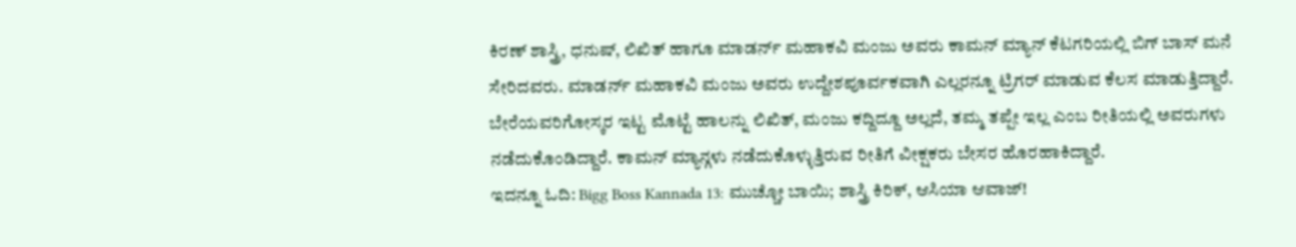ಕಿರಣ್ ಶಾಸ್ತ್ರಿ, ಧನುಷ್, ಲಿಖಿತ್ ಹಾಗೂ ಮಾಡರ್ನ್ ಮಹಾಕವಿ ಮಂಜು ಅವರು ಕಾಮನ್ ಮ್ಯಾನ್ ಕೆಟಗರಿಯಲ್ಲಿ ಬಿಗ್ ಬಾಸ್ ಮನೆ ಸೇರಿದವರು. ಮಾಡರ್ನ್ ಮಹಾಕವಿ ಮಂಜು ಅವರು ಉದ್ದೇಶಪೂರ್ವಕವಾಗಿ ಎಲ್ಲರನ್ನೂ ಟ್ರಿಗರ್ ಮಾಡುವ ಕೆಲಸ ಮಾಡುತ್ತಿದ್ದಾರೆ. ಬೇರೆಯವರಿಗೋಸ್ಕರ ಇಟ್ಟ ಮೊಟ್ಟೆ ಹಾಲನ್ನು ಲಿಖಿತ್, ಮಂಜು ಕದ್ದಿದ್ದೂ ಅಲ್ಲದೆ, ತಮ್ಮ ತಪ್ಪೇ ಇಲ್ಲ ಎಂಬ ರೀತಿಯಲ್ಲಿ ಅವರುಗಳು ನಡೆದುಕೊಂಡಿದ್ದಾರೆ. ಕಾಮನ್ ಮ್ಯಾನ್ಗಳು ನಡೆದುಕೊಳ್ಳುತ್ತಿರುವ ರೀತಿಗೆ ವೀಕ್ಷಕರು ಬೇಸರ ಹೊರಹಾಕಿದ್ದಾರೆ.
ಇದನ್ನೂ ಓದಿ: Bigg Boss Kannada 13: ಮುಚ್ಚೋ ಬಾಯಿ; ಶಾಸ್ತ್ರಿ ಕಿರಿಕ್, ಆಸಿಯಾ ಆವಾಜ್!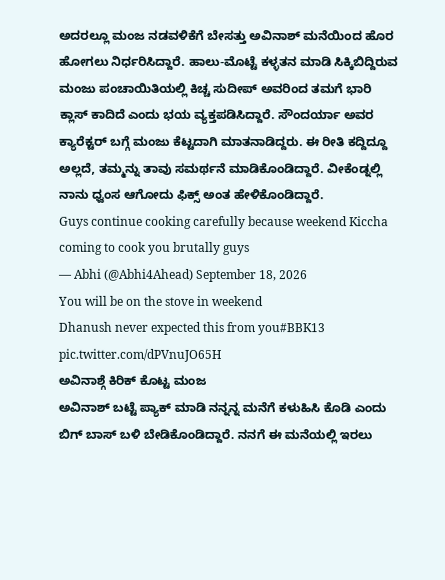ಅದರಲ್ಲೂ ಮಂಜ ನಡವಳಿಕೆಗೆ ಬೇಸತ್ತು ಅವಿನಾಶ್ ಮನೆಯಿಂದ ಹೊರ ಹೋಗಲು ನಿರ್ಧರಿಸಿದ್ದಾರೆ. ಹಾಲು-ಮೊಟ್ಟೆ ಕಳ್ಳತನ ಮಾಡಿ ಸಿಕ್ಕಿಬಿದ್ದಿರುವ ಮಂಜು ಪಂಚಾಯಿತಿಯಲ್ಲಿ ಕಿಚ್ಚ ಸುದೀಪ್ ಅವರಿಂದ ತಮಗೆ ಭಾರಿ ಕ್ಲಾಸ್ ಕಾದಿದೆ ಎಂದು ಭಯ ವ್ಯಕ್ತಪಡಿಸಿದ್ದಾರೆ. ಸೌಂದರ್ಯಾ ಅವರ ಕ್ಯಾರೆಕ್ಟರ್ ಬಗ್ಗೆ ಮಂಜು ಕೆಟ್ಟದಾಗಿ ಮಾತನಾಡಿದ್ದರು. ಈ ರೀತಿ ಕದ್ದಿದ್ದೂ ಅಲ್ಲದೆ, ತಮ್ಮನ್ನು ತಾವು ಸಮರ್ಥನೆ ಮಾಡಿಕೊಂಡಿದ್ದಾರೆ. ವೀಕೆಂಡ್ನಲ್ಲಿ ನಾನು ಧ್ವಂಸ ಆಗೋದು ಫಿಕ್ಸ್ ಅಂತ ಹೇಳಿಕೊಂಡಿದ್ದಾರೆ.
Guys continue cooking carefully because weekend Kiccha coming to cook you brutally guys
— Abhi (@Abhi4Ahead) September 18, 2026
You will be on the stove in weekend
Dhanush never expected this from you#BBK13 pic.twitter.com/dPVnuJO65H
ಅವಿನಾಶ್ಗೆ ಕಿರಿಕ್ ಕೊಟ್ಟ ಮಂಜ
ಅವಿನಾಶ್ ಬಟ್ಟೆ ಪ್ಯಾಕ್ ಮಾಡಿ ನನ್ನನ್ನ ಮನೆಗೆ ಕಳುಹಿಸಿ ಕೊಡಿ ಎಂದು ಬಿಗ್ ಬಾಸ್ ಬಳಿ ಬೇಡಿಕೊಂಡಿದ್ದಾರೆ. ನನಗೆ ಈ ಮನೆಯಲ್ಲಿ ಇರಲು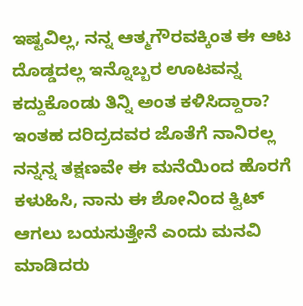ಇಷ್ಟವಿಲ್ಲ, ನನ್ನ ಆತ್ಮಗೌರವಕ್ಕಿಂತ ಈ ಆಟ ದೊಡ್ಡದಲ್ಲ ಇನ್ನೊಬ್ಬರ ಊಟವನ್ನ ಕದ್ದುಕೊಂಡು ತಿನ್ನಿ ಅಂತ ಕಳಿಸಿದ್ದಾರಾ? ಇಂತಹ ದರಿದ್ರದವರ ಜೊತೆಗೆ ನಾನಿರಲ್ಲ ನನ್ನನ್ನ ತಕ್ಷಣವೇ ಈ ಮನೆಯಿಂದ ಹೊರಗೆ ಕಳುಹಿಸಿ, ನಾನು ಈ ಶೋನಿಂದ ಕ್ವಿಟ್ ಆಗಲು ಬಯಸುತ್ತೇನೆ ಎಂದು ಮನವಿ ಮಾಡಿದರು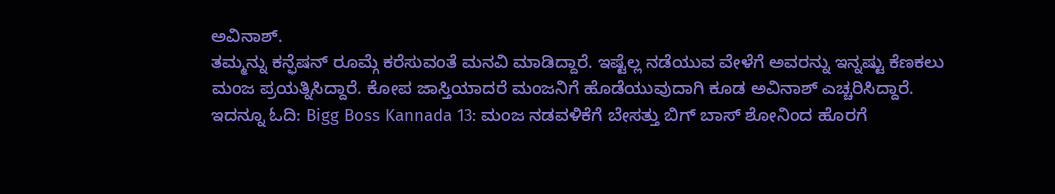ಅವಿನಾಶ್.
ತಮ್ಮನ್ನು ಕನ್ಫೆಷನ್ ರೂಮ್ಗೆ ಕರೆಸುವಂತೆ ಮನವಿ ಮಾಡಿದ್ದಾರೆ. ಇಷ್ಟೆಲ್ಲ ನಡೆಯುವ ವೇಳೆಗೆ ಅವರನ್ನು ಇನ್ನಷ್ಟು ಕೆಣಕಲು ಮಂಜ ಪ್ರಯತ್ನಿಸಿದ್ದಾರೆ. ಕೋಪ ಜಾಸ್ತಿಯಾದರೆ ಮಂಜನಿಗೆ ಹೊಡೆಯುವುದಾಗಿ ಕೂಡ ಅವಿನಾಶ್ ಎಚ್ಚರಿಸಿದ್ದಾರೆ.
ಇದನ್ನೂ ಓದಿ: Bigg Boss Kannada 13: ಮಂಜ ನಡವಳಿಕೆಗೆ ಬೇಸತ್ತು ಬಿಗ್ ಬಾಸ್ ಶೋನಿಂದ ಹೊರಗೆ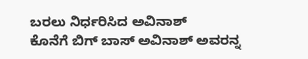ಬರಲು ನಿರ್ಧರಿಸಿದ ಅವಿನಾಶ್
ಕೊನೆಗೆ ಬಿಗ್ ಬಾಸ್ ಅವಿನಾಶ್ ಅವರನ್ನ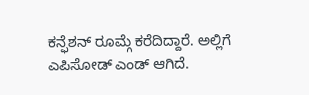ಕನ್ಫೆಶನ್ ರೂಮ್ಗೆ ಕರೆದಿದ್ದಾರೆ. ಅಲ್ಲಿಗೆ ಎಪಿಸೋಡ್ ಎಂಡ್ ಆಗಿದೆ.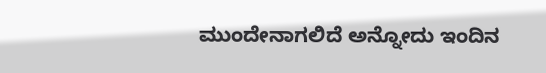ಮುಂದೇನಾಗಲಿದೆ ಅನ್ನೋದು ಇಂದಿನ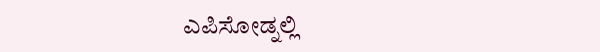ಎಪಿಸೋಡ್ನಲ್ಲಿ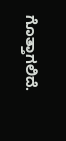ಗೊತ್ತಾಗಲಿದೆ.